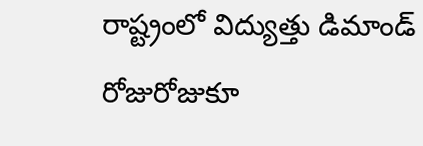రాష్ట్రంలో విద్యుత్తు డిమాండ్ రోజురోజుకూ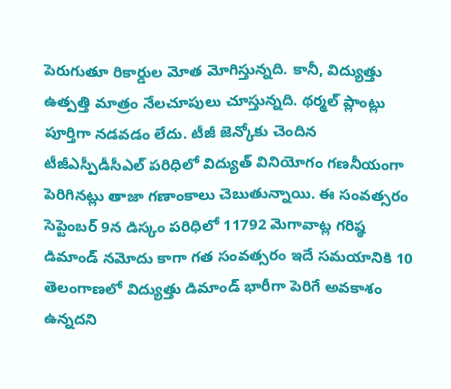పెరుగుతూ రికార్డుల మోత మోగిస్తున్నది. కానీ, విద్యుత్తు ఉత్పత్తి మాత్రం నేలచూపులు చూస్తున్నది. థర్మల్ ప్లాంట్లు పూర్తిగా నడవడం లేదు. టీజీ జెన్కోకు చెందిన
టీజీఎస్పీడీసీఎల్ పరిధిలో విద్యుత్ వినియోగం గణనీయంగా పెరిగినట్లు తాజా గణాంకాలు చెబుతున్నాయి. ఈ సంవత్సరం సెప్టెంబర్ 9న డిస్కం పరిధిలో 11792 మెగావాట్ల గరిష్ఠ డిమాండ్ నమోదు కాగా గత సంవత్సరం ఇదే సమయానికి 10
తెలంగాణలో విద్యుత్తు డిమాండ్ భారీగా పెరిగే అవకాశం ఉన్నదని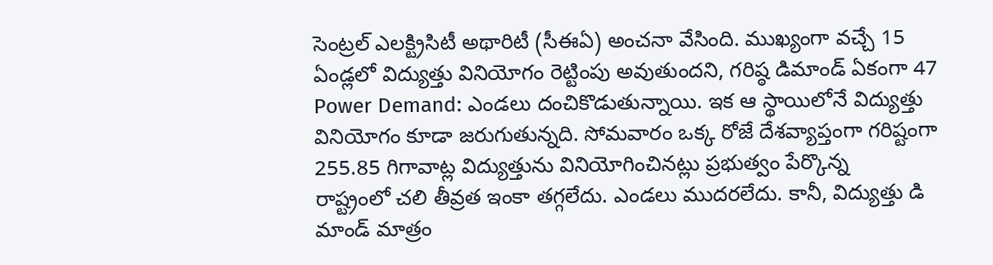సెంట్రల్ ఎలక్ట్రిసిటీ అథారిటీ (సీఈఏ) అంచనా వేసింది. ముఖ్యంగా వచ్చే 15 ఏండ్లలో విద్యుత్తు వినియోగం రెట్టింపు అవుతుందని, గరిష్ఠ డిమాండ్ ఏకంగా 47
Power Demand: ఎండలు దంచికొడుతున్నాయి. ఇక ఆ స్థాయిలోనే విద్యుత్తు వినియోగం కూడా జరుగుతున్నది. సోమవారం ఒక్క రోజే దేశవ్యాప్తంగా గరిష్టంగా 255.85 గిగావాట్ల విద్యుత్తును వినియోగించినట్లు ప్రభుత్వం పేర్కొన్న
రాష్ట్రంలో చలి తీవ్రత ఇంకా తగ్గలేదు. ఎండలు ముదరలేదు. కానీ, విద్యుత్తు డి మాండ్ మాత్రం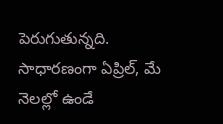పెరుగుతున్నది. సాధారణంగా ఏప్రిల్, మే నెలల్లో ఉండే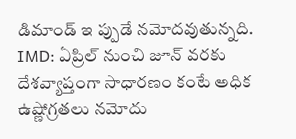డిమాండ్ ఇ ప్పుడే నమోదవుతున్నది.
IMD: ఏప్రిల్ నుంచి జూన్ వరకు దేశవ్యాప్తంగా సాధారణం కంటే అధిక ఉష్ణోగ్రతలు నమోదు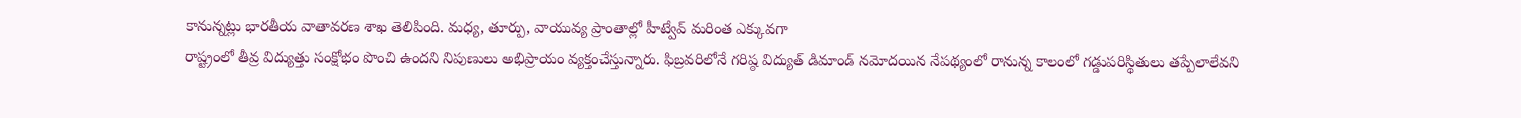కానున్నట్లు భారతీయ వాతావరణ శాఖ తెలిపింది. మధ్య, తూర్పు, వాయువ్య ప్రాంతాల్లో హీట్వేవ్ మరింత ఎక్కువగా
రాష్ట్రంలో తీవ్ర విద్యుత్తు సంక్షోభం పొంచి ఉందని నిపుణులు అభిప్రాయం వ్యక్తంచేస్తున్నారు. ఫిబ్రవరిలోనే గరిష్ఠ విద్యుత్ డిమాండ్ నమోదయిన నేపథ్యంలో రానున్న కాలంలో గడ్డుపరిస్థితులు తప్పేలాలేవని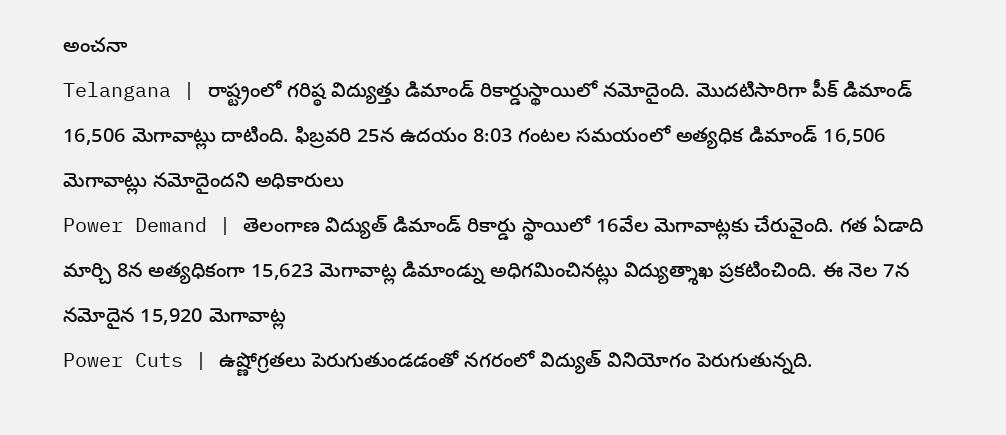అంచనా
Telangana | రాష్ట్రంలో గరిష్ఠ విద్యుత్తు డిమాండ్ రికార్డుస్థాయిలో నమోదైంది. మొదటిసారిగా పీక్ డిమాండ్ 16,506 మెగావాట్లు దాటింది. ఫిబ్రవరి 25న ఉదయం 8:03 గంటల సమయంలో అత్యధిక డిమాండ్ 16,506 మెగావాట్లు నమోదైందని అధికారులు
Power Demand | తెలంగాణ విద్యుత్ డిమాండ్ రికార్డు స్థాయిలో 16వేల మెగావాట్లకు చేరువైంది. గత ఏడాది మార్చి 8న అత్యధికంగా 15,623 మెగావాట్ల డిమాండ్ను అధిగమించినట్లు విద్యుత్శాఖ ప్రకటించింది. ఈ నెల 7న నమోదైన 15,920 మెగావాట్ల
Power Cuts | ఉష్ణోగ్రతలు పెరుగుతుండడంతో నగరంలో విద్యుత్ వినియోగం పెరుగుతున్నది.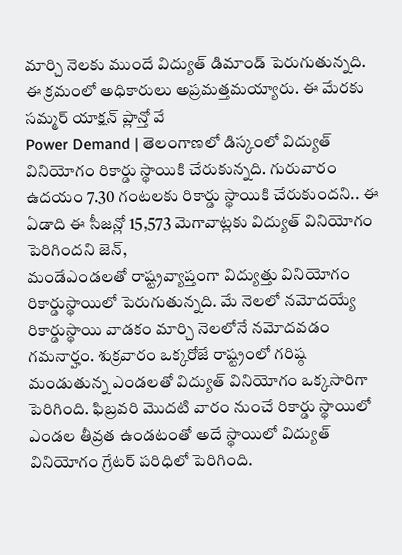మార్చి నెలకు ముందే విద్యుత్ డిమాండ్ పెరుగుతున్నది. ఈ క్రమంలో అధికారులు అప్రమత్తమయ్యారు. ఈ మేరకు సమ్మర్ యాక్షన్ ప్లాన్తో వే
Power Demand | తెలంగాణలో డిస్కంలో విద్యుత్ వినియోగం రికార్డు స్థాయికి చేరుకున్నది. గురువారం ఉదయం 7.30 గంటలకు రికార్డు స్థాయికి చేరుకుందని.. ఈ ఏడాది ఈ సీజన్లో 15,573 మెగావాట్లకు విద్యుత్ వినియోగం పెరిగిందని జెన్,
మండేఎండలతో రాష్ట్రవ్యాప్తంగా విద్యుత్తు వినియోగం రికార్డుస్థాయిలో పెరుగుతున్నది. మే నెలలో నమోదయ్యే రికార్డుస్థాయి వాడకం మార్చి నెలలోనే నమోదవడం గమనార్హం. శుక్రవారం ఒక్కరోజే రాష్ట్రంలో గరిష్ఠ
మండుతున్న ఎండలతో విద్యుత్ వినియోగం ఒక్కసారిగా పెరిగింది. ఫిబ్రవరి మొదటి వారం నుంచే రికార్డు స్థాయిలో ఎండల తీవ్రత ఉండటంతో అదే స్థాయిలో విద్యుత్ వినియోగం గ్రేటర్ పరిధిలో పెరిగింది.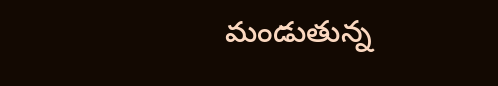మండుతున్న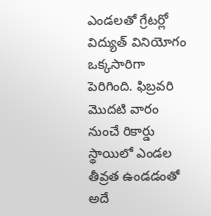ఎండలతో గ్రేటర్లో విద్యుత్ వినియోగం ఒక్కసారిగా పెరిగింది. ఫిబ్రవరి మొదటి వారం నుంచే రికార్డు స్థాయిలో ఎండల తీవ్రత ఉండడంతో అదే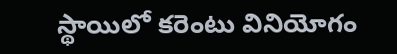స్థాయిలో కరెంటు వినియోగం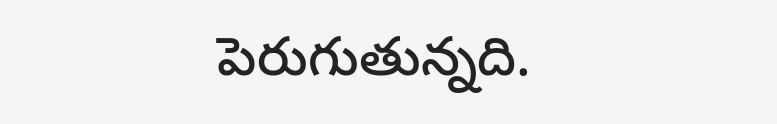పెరుగుతున్నది.